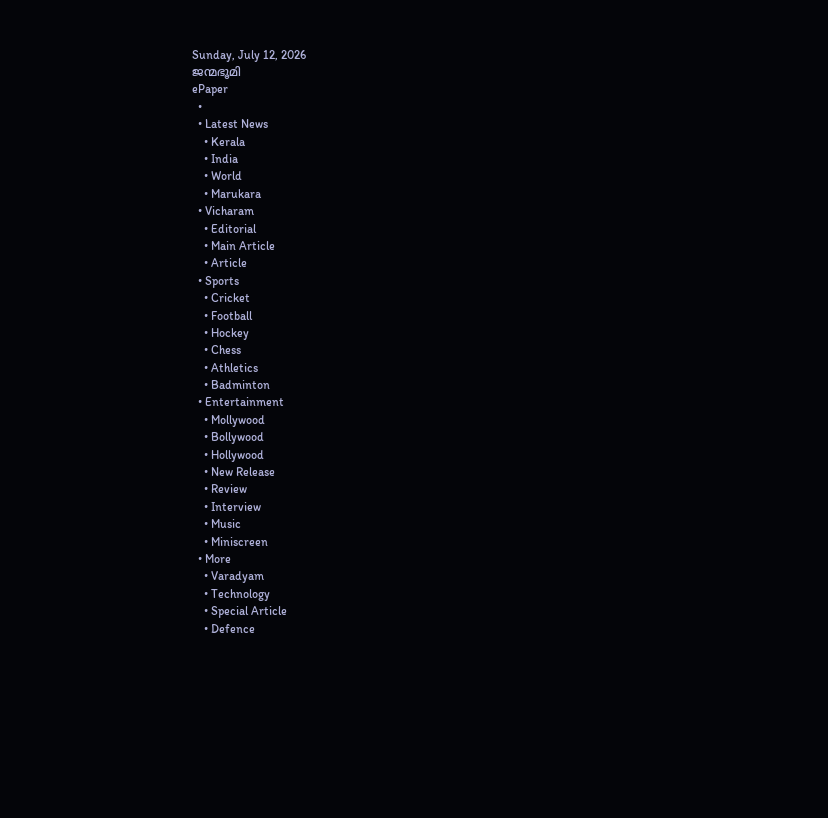Sunday, July 12, 2026
ജന്മഭൂമി
ePaper
  •
  • Latest News
    • Kerala
    • India
    • World
    • Marukara
  • Vicharam
    • Editorial
    • Main Article
    • Article
  • Sports
    • Cricket
    • Football
    • Hockey
    • Chess
    • Athletics
    • Badminton
  • Entertainment
    • Mollywood
    • Bollywood
    • Hollywood
    • New Release
    • Review
    • Interview
    • Music
    • Miniscreen
  • More
    • Varadyam
    • Technology
    • Special Article
    • Defence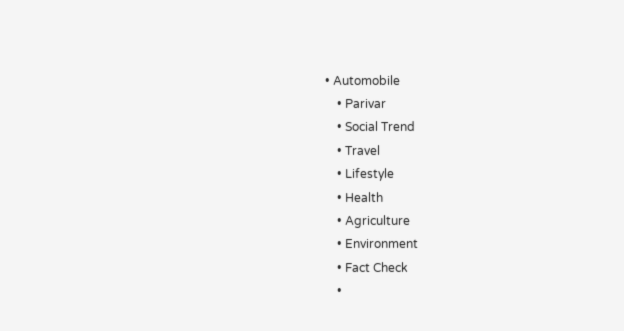• Automobile
    • Parivar
    • Social Trend
    • Travel
    • Lifestyle
    • Health
    • Agriculture
    • Environment
    • Fact Check
    •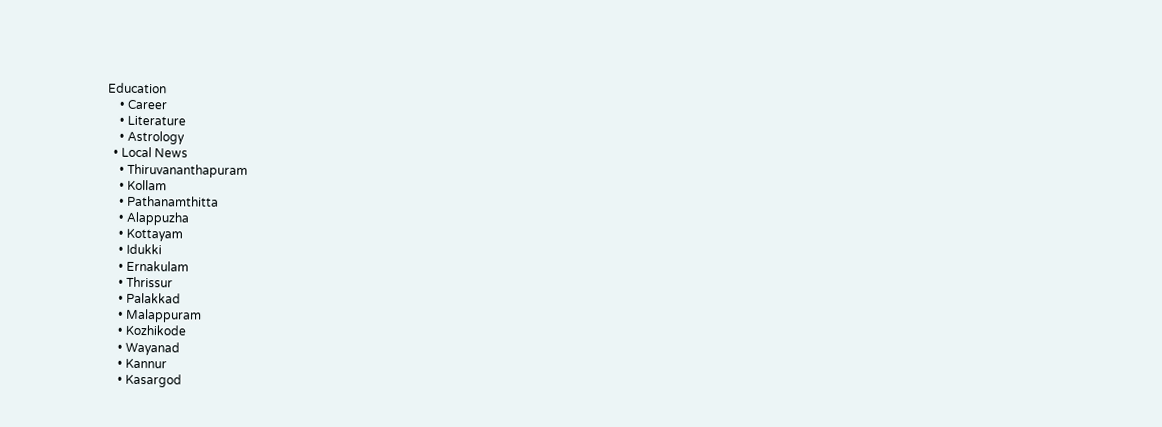Education
    • Career
    • Literature
    • Astrology
  • Local News
    • Thiruvananthapuram
    • Kollam
    • Pathanamthitta
    • Alappuzha
    • Kottayam
    • Idukki
    • Ernakulam
    • Thrissur
    • Palakkad
    • Malappuram
    • Kozhikode
    • Wayanad
    • Kannur
    • Kasargod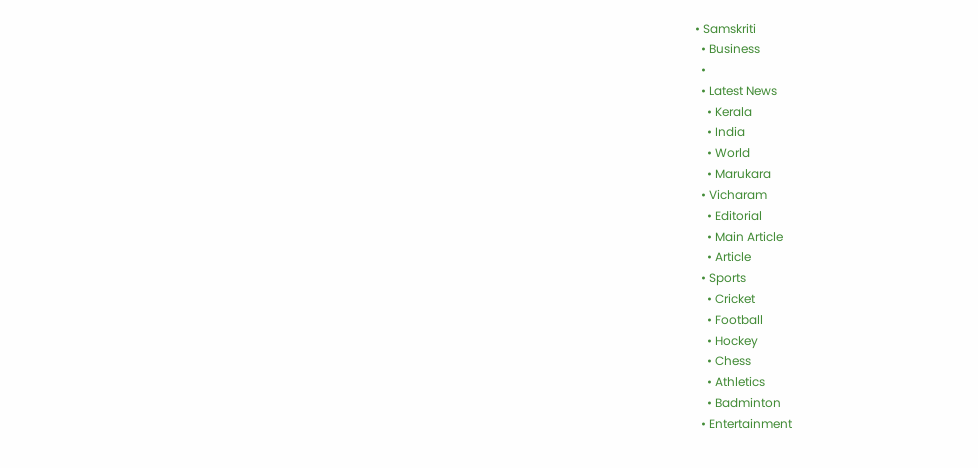• Samskriti
  • Business
  •
  • Latest News
    • Kerala
    • India
    • World
    • Marukara
  • Vicharam
    • Editorial
    • Main Article
    • Article
  • Sports
    • Cricket
    • Football
    • Hockey
    • Chess
    • Athletics
    • Badminton
  • Entertainment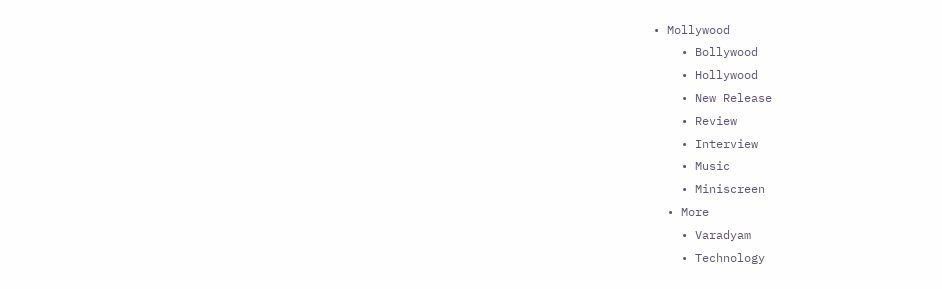• Mollywood
    • Bollywood
    • Hollywood
    • New Release
    • Review
    • Interview
    • Music
    • Miniscreen
  • More
    • Varadyam
    • Technology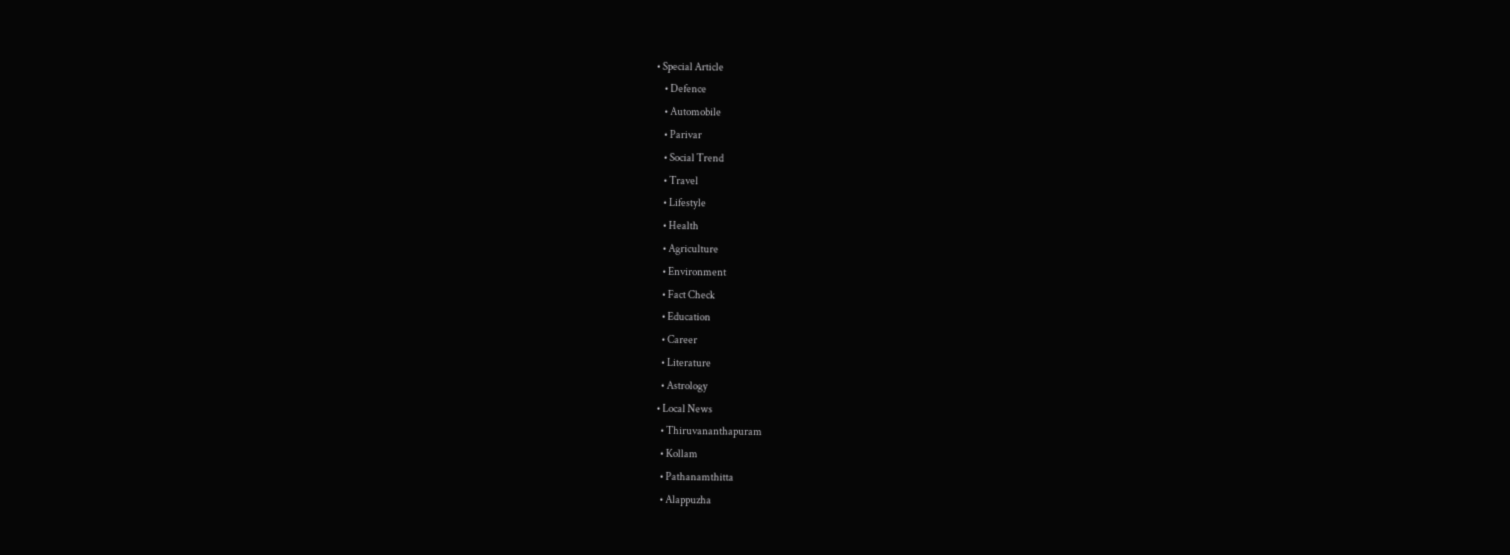• Special Article
    • Defence
    • Automobile
    • Parivar
    • Social Trend
    • Travel
    • Lifestyle
    • Health
    • Agriculture
    • Environment
    • Fact Check
    • Education
    • Career
    • Literature
    • Astrology
  • Local News
    • Thiruvananthapuram
    • Kollam
    • Pathanamthitta
    • Alappuzha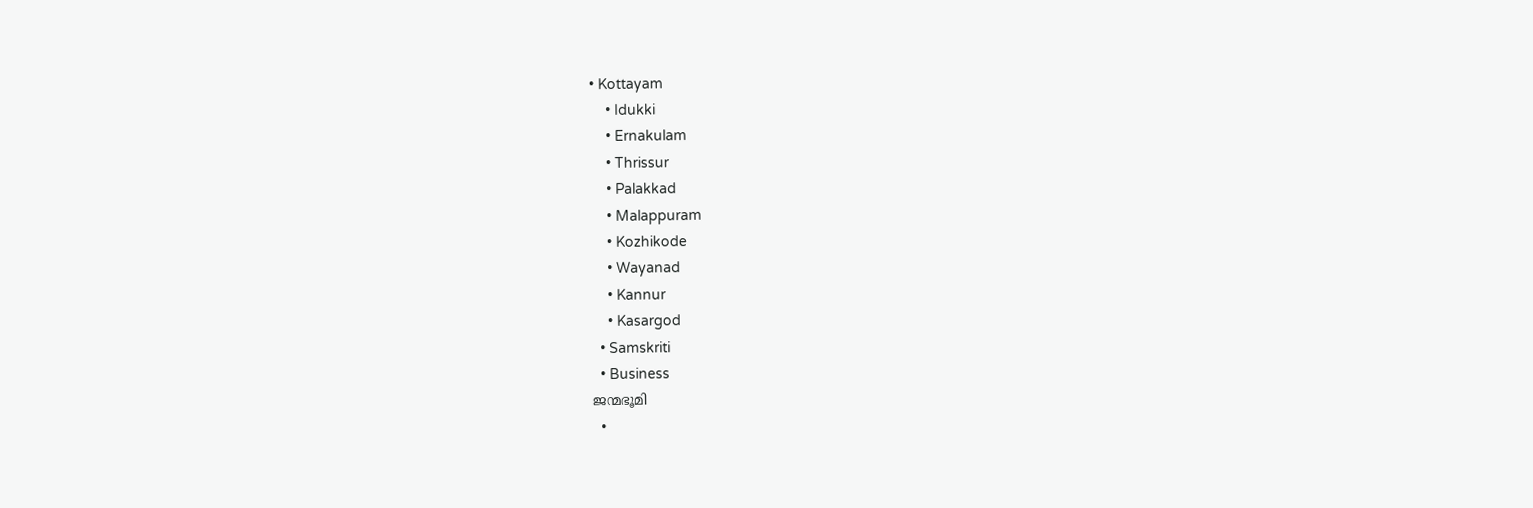• Kottayam
    • Idukki
    • Ernakulam
    • Thrissur
    • Palakkad
    • Malappuram
    • Kozhikode
    • Wayanad
    • Kannur
    • Kasargod
  • Samskriti
  • Business
ജന്മഭൂമി
  •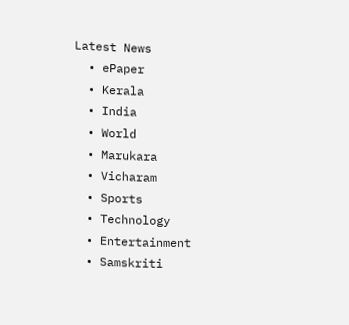Latest News
  • ePaper
  • Kerala
  • India
  • World
  • Marukara
  • Vicharam
  • Sports
  • Technology
  • Entertainment
  • Samskriti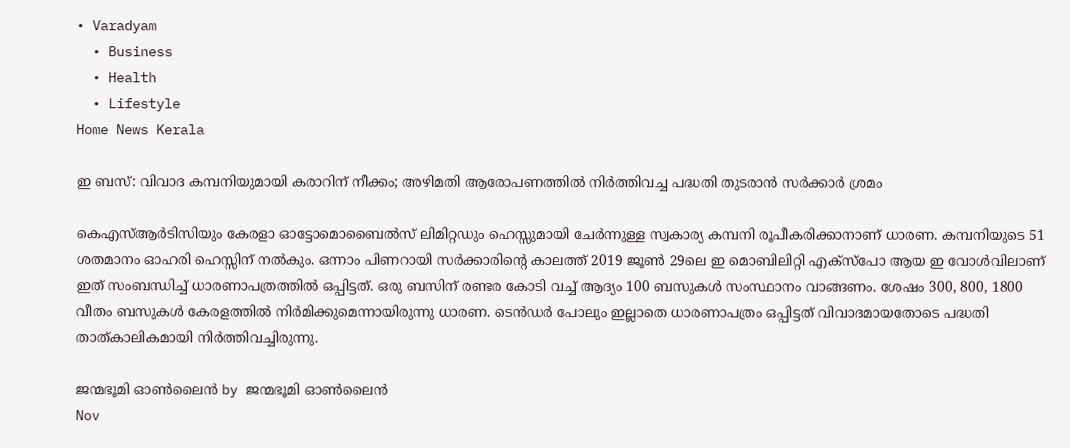• Varadyam
  • Business
  • Health
  • Lifestyle
Home News Kerala

ഇ ബസ്: വിവാദ കമ്പനിയുമായി കരാറിന് നീക്കം; അഴിമതി ആരോപണത്തില്‍ നിര്‍ത്തിവച്ച പദ്ധതി തുടരാന്‍ സര്‍ക്കാര്‍ ശ്രമം

കെഎസ്ആര്‍ടിസിയും കേരളാ ഓട്ടോമൊബൈല്‍സ് ലിമിറ്റഡും ഹെസ്സുമായി ചേര്‍ന്നുള്ള സ്വകാര്യ കമ്പനി രൂപീകരിക്കാനാണ് ധാരണ. കമ്പനിയുടെ 51 ശതമാനം ഓഹരി ഹെസ്സിന് നല്‍കും. ഒന്നാം പിണറായി സര്‍ക്കാരിന്റെ കാലത്ത് 2019 ജൂണ്‍ 29ലെ ഇ മൊബിലിറ്റി എക്‌സ്‌പോ ആയ ഇ വോള്‍വിലാണ് ഇത് സംബന്ധിച്ച് ധാരണാപത്രത്തില്‍ ഒപ്പിട്ടത്. ഒരു ബസിന് രണ്ടര കോടി വച്ച് ആദ്യം 100 ബസുകള്‍ സംസ്ഥാനം വാങ്ങണം. ശേഷം 300, 800, 1800 വീതം ബസുകള്‍ കേരളത്തില്‍ നിര്‍മിക്കുമെന്നായിരുന്നു ധാരണ. ടെന്‍ഡര്‍ പോലും ഇല്ലാതെ ധാരണാപത്രം ഒപ്പിട്ടത് വിവാദമായതോടെ പദ്ധതി താത്കാലികമായി നിര്‍ത്തിവച്ചിരുന്നു.

ജന്മഭൂമി ഓണ്‍ലൈന്‍ by ജന്മഭൂമി ഓണ്‍ലൈന്‍
Nov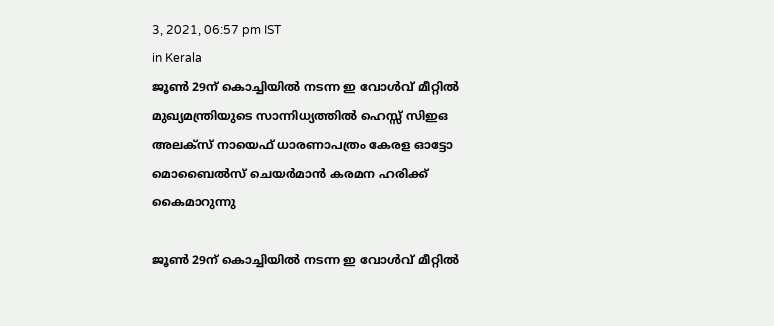3, 2021, 06:57 pm IST
in Kerala
ജൂണ്‍ 29ന് കൊച്ചിയില്‍ നടന്ന ഇ വോള്‍വ് മീറ്റില്‍ മുഖ്യമന്ത്രിയുടെ സാന്നിധ്യത്തില്‍ ഹെസ്സ് സിഇഒ അലക്‌സ് നായെഫ് ധാരണാപത്രം കേരള ഓട്ടോ മൊബൈല്‍സ് ചെയര്‍മാന്‍ കരമന ഹരിക്ക് കൈമാറുന്നു

ജൂണ്‍ 29ന് കൊച്ചിയില്‍ നടന്ന ഇ വോള്‍വ് മീറ്റില്‍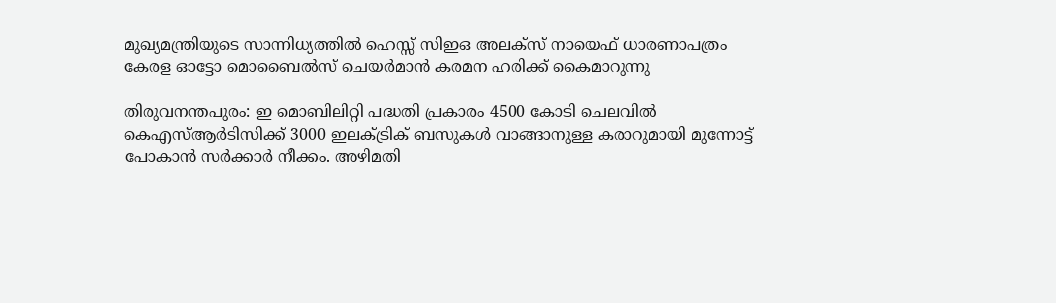മുഖ്യമന്ത്രിയുടെ സാന്നിധ്യത്തില്‍ ഹെസ്സ് സിഇഒ അലക്‌സ് നായെഫ് ധാരണാപത്രം കേരള ഓട്ടോ മൊബൈല്‍സ് ചെയര്‍മാന്‍ കരമന ഹരിക്ക് കൈമാറുന്നു

തിരുവനന്തപുരം: ഇ മൊബിലിറ്റി പദ്ധതി പ്രകാരം 4500 കോടി ചെലവില്‍ കെഎസ്ആര്‍ടിസിക്ക് 3000 ഇലക്ട്രിക് ബസുകള്‍ വാങ്ങാനുള്ള കരാറുമായി മുന്നോട്ട് പോകാന്‍ സര്‍ക്കാര്‍ നീക്കം. അഴിമതി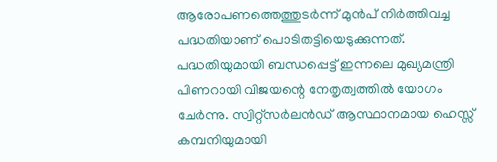ആരോപണത്തെത്തുടര്‍ന്ന് മുന്‍പ് നിര്‍ത്തിവച്ച പദ്ധതിയാണ് പൊടിതട്ടിയെടുക്കുന്നത്. പദ്ധതിയുമായി ബന്ധപ്പെട്ട് ഇന്നലെ മുഖ്യമന്ത്രി പിണറായി വിജയന്റെ നേതൃത്വത്തില്‍ യോഗം ചേര്‍ന്നു. സ്വിറ്റ്‌സര്‍ലന്‍ഡ് ആസ്ഥാനമായ ഹെസ്സ് കമ്പനിയുമായി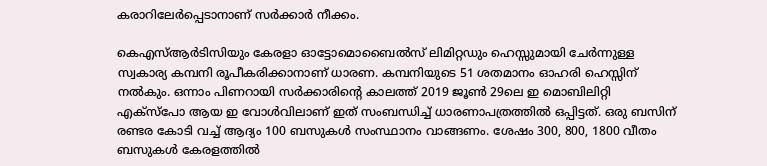കരാറിലേര്‍പ്പെടാനാണ് സര്‍ക്കാര്‍ നീക്കം.

കെഎസ്ആര്‍ടിസിയും കേരളാ ഓട്ടോമൊബൈല്‍സ് ലിമിറ്റഡും ഹെസ്സുമായി ചേര്‍ന്നുള്ള സ്വകാര്യ കമ്പനി രൂപീകരിക്കാനാണ് ധാരണ. കമ്പനിയുടെ 51 ശതമാനം ഓഹരി ഹെസ്സിന് നല്‍കും. ഒന്നാം പിണറായി സര്‍ക്കാരിന്റെ കാലത്ത് 2019 ജൂണ്‍ 29ലെ ഇ മൊബിലിറ്റി എക്‌സ്‌പോ ആയ ഇ വോള്‍വിലാണ് ഇത് സംബന്ധിച്ച് ധാരണാപത്രത്തില്‍ ഒപ്പിട്ടത്. ഒരു ബസിന് രണ്ടര കോടി വച്ച് ആദ്യം 100 ബസുകള്‍ സംസ്ഥാനം വാങ്ങണം. ശേഷം 300, 800, 1800 വീതം ബസുകള്‍ കേരളത്തില്‍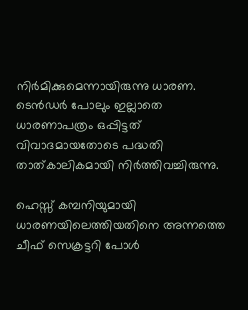നിര്‍മിക്കുമെന്നായിരുന്നു ധാരണ. ടെന്‍ഡര്‍ പോലും ഇല്ലാതെ ധാരണാപത്രം ഒപ്പിട്ടത് വിവാദമായതോടെ പദ്ധതി താത്കാലികമായി നിര്‍ത്തിവച്ചിരുന്നു.

ഹെസ്സ് കമ്പനിയുമായി ധാരണയിലെത്തിയതിനെ അന്നത്തെ ചീഫ് സെക്രട്ടറി പോള്‍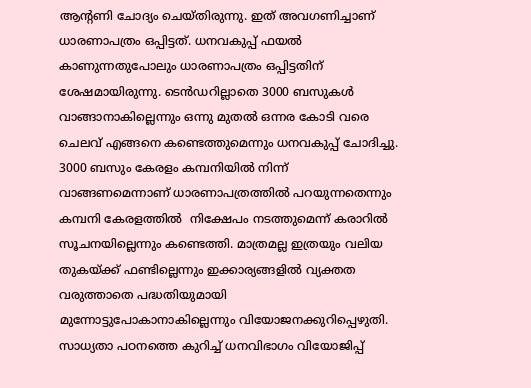ആന്റണി ചോദ്യം ചെയ്തിരുന്നു. ഇത് അവഗണിച്ചാണ് ധാരണാപത്രം ഒപ്പിട്ടത്. ധനവകുപ്പ് ഫയല്‍ കാണുന്നതുപോലും ധാരണാപത്രം ഒപ്പിട്ടതിന് ശേഷമായിരുന്നു. ടെന്‍ഡറില്ലാതെ 3000 ബസുകള്‍ വാങ്ങാനാകില്ലെന്നും ഒന്നു മുതല്‍ ഒന്നര കോടി വരെ ചെലവ് എങ്ങനെ കണ്ടെത്തുമെന്നും ധനവകുപ്പ് ചോദിച്ചു. 3000 ബസും കേരളം കമ്പനിയില്‍ നിന്ന് വാങ്ങണമെന്നാണ് ധാരണാപത്രത്തില്‍ പറയുന്നതെന്നും കമ്പനി കേരളത്തില്‍  നിക്ഷേപം നടത്തുമെന്ന് കരാറില്‍ സൂചനയില്ലെന്നും കണ്ടെത്തി. മാത്രമല്ല ഇത്രയും വലിയ തുകയ്‌ക്ക് ഫണ്ടില്ലെന്നും ഇക്കാര്യങ്ങളില്‍ വ്യക്തത വരുത്താതെ പദ്ധതിയുമായി മുന്നോട്ടുപോകാനാകില്ലെന്നും വിയോജനക്കുറിപ്പെഴുതി. സാധ്യതാ പഠനത്തെ കുറിച്ച് ധനവിഭാഗം വിയോജിപ്പ്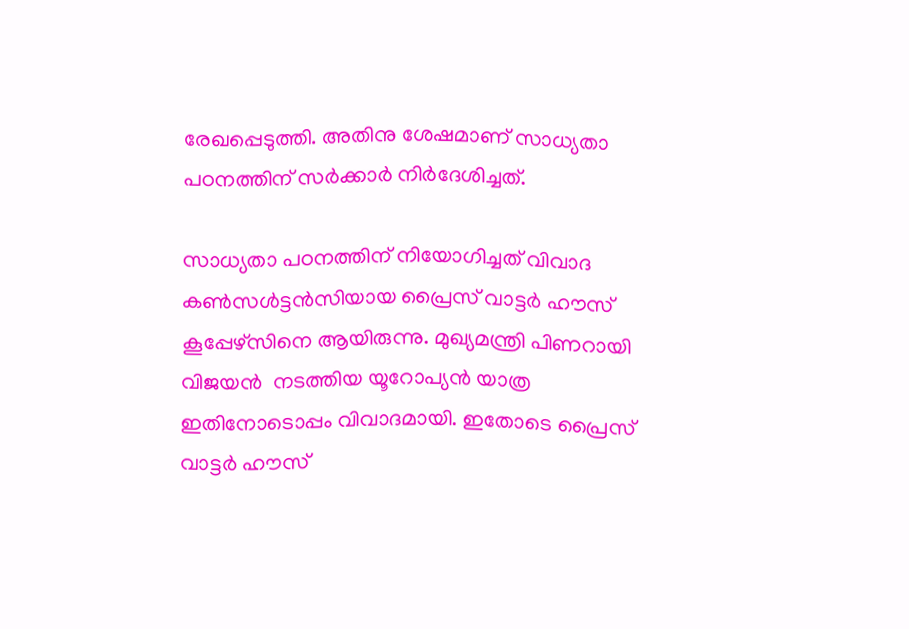രേഖപ്പെടുത്തി. അതിനു ശേഷമാണ് സാധ്യതാ പഠനത്തിന് സര്‍ക്കാര്‍ നിര്‍ദേശിച്ചത്.

സാധ്യതാ പഠനത്തിന് നിയോഗിച്ചത് വിവാദ കണ്‍സള്‍ട്ടന്‍സിയായ പ്രൈസ് വാട്ടര്‍ ഹൗസ് കൂപ്പേഴ്‌സിനെ ആയിരുന്നു. മുഖ്യമന്ത്രി പിണറായി വിജയന്‍  നടത്തിയ യൂറോപ്യന്‍ യാത്ര ഇതിനോടൊപ്പം വിവാദമായി. ഇതോടെ പ്രൈസ് വാട്ടര്‍ ഹൗസ്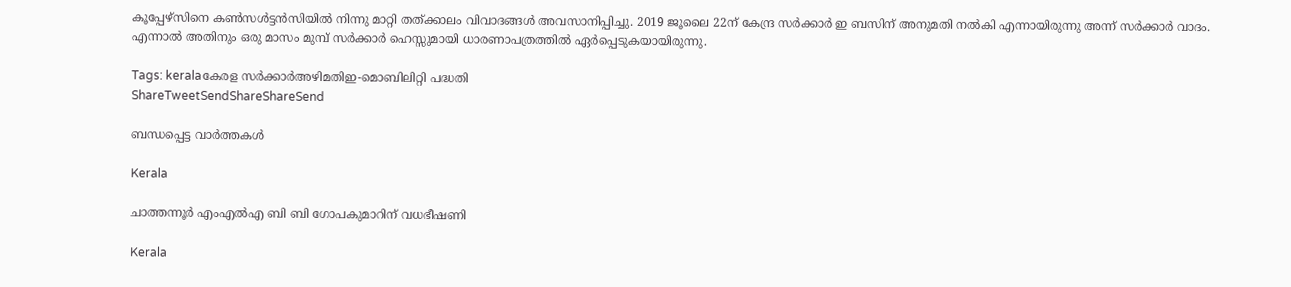കൂപ്പേഴ്‌സിനെ കണ്‍സള്‍ട്ടന്‍സിയില്‍ നിന്നു മാറ്റി തത്ക്കാലം വിവാദങ്ങള്‍ അവസാനിപ്പിച്ചു. 2019 ജൂലൈ 22ന് കേന്ദ്ര സര്‍ക്കാര്‍ ഇ ബസിന് അനുമതി നല്‍കി എന്നായിരുന്നു അന്ന് സര്‍ക്കാര്‍ വാദം. എന്നാല്‍ അതിനും ഒരു മാസം മുമ്പ് സര്‍ക്കാര്‍ ഹെസ്സുമായി ധാരണാപത്രത്തില്‍ ഏര്‍പ്പെടുകയായിരുന്നു.

Tags: keralaകേരള സര്‍ക്കാര്‍അഴിമതിഇ-മൊബിലിറ്റി പദ്ധതി
ShareTweetSendShareShareSend

ബന്ധപ്പെട്ട വാര്‍ത്തകള്‍

Kerala

ചാത്തന്നൂര്‍ എംഎല്‍എ ബി ബി ഗോപകുമാറിന് വധഭീഷണി

Kerala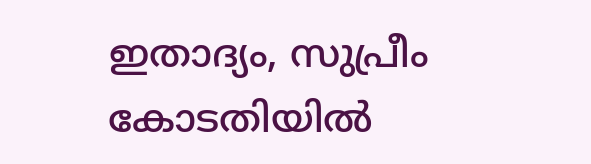ഇതാദ്യം, സുപ്രീം കോടതിയില്‍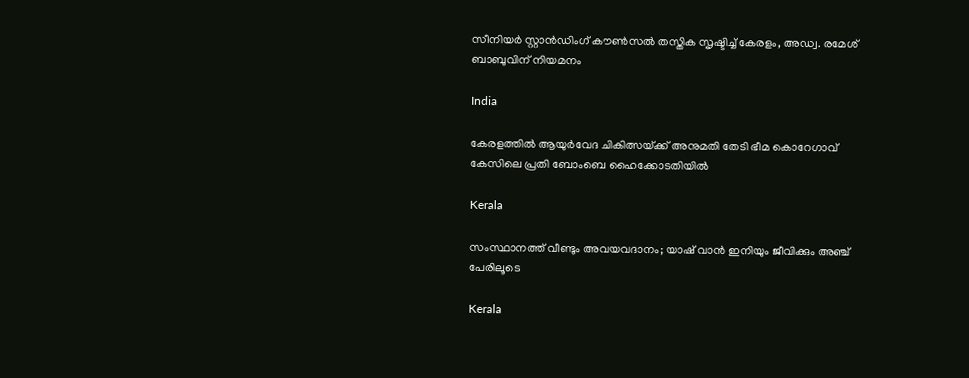സീനിയര്‍ സ്റ്റാന്‍ഡിംഗ് കൗണ്‍സല്‍ തസ്തിക സൃഷ്ടിച്ച് കേരളം, അഡ്വ. രമേശ് ബാബുവിന് നിയമനം

India

കേരളത്തില്‍ ആയുര്‍വേദ ചികിത്സയ്‌ക്ക് അനുമതി തേടി ഭീമ കൊറേഗാവ് കേസിലെ പ്രതി ബോംബെ ഹൈക്കോടതിയില്‍

Kerala

സംസ്ഥാനത്ത് വീണ്ടും അവയവദാനം; യാഷ് വാൻ ഇനിയും ജീവിക്കും അഞ്ച് പേരിലൂടെ

Kerala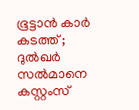ഭൂട്ടാന്‍ കാര്‍ കടത്ത് ; ദുല്‍ഖര്‍ സല്‍മാനെ കസ്റ്റംസ്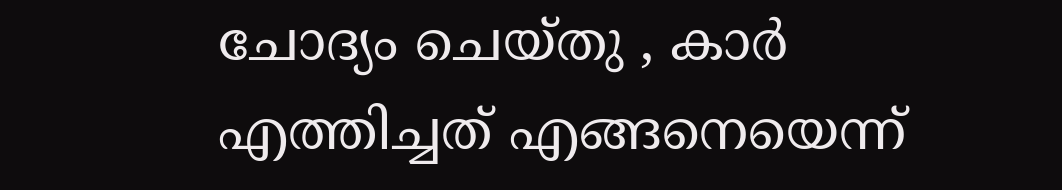ചോദ്യം ചെയ്തു , കാർ എത്തിച്ചത് എങ്ങനെയെന്ന്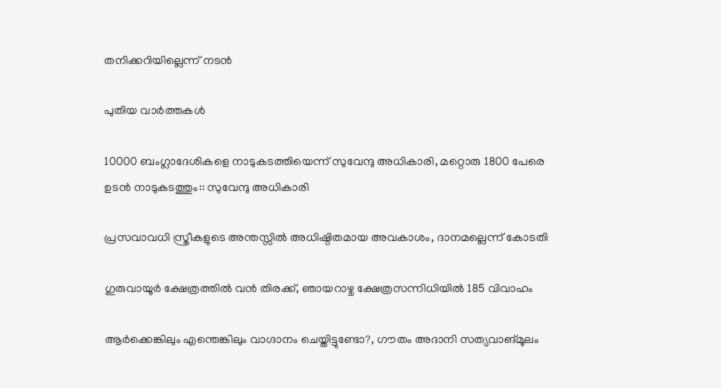തനിക്കറിയില്ലെന്ന് നടൻ

പുതിയ വാര്‍ത്തകള്‍

10000 ബംഗ്ലാദേശികളെ നാടുകടത്തിയെന്ന് സുവേന്ദു അധികാരി, മറ്റൊരു 1800 പേരെ ഉടന്‍ നാടുകടത്തും:: സുവേന്ദു അധികാരി

പ്രസവാവധി സ്ത്രീകളുടെ അന്തസ്സില്‍ അധിഷ്ഠിതമായ അവകാശം, ദാനമല്ലെന്ന് കോടതി

ഗുരുവായൂര്‍ ക്ഷേത്രത്തില്‍ വന്‍ തിരക്ക്, ഞായറാഴ്ച ക്ഷേത്രസന്നിധിയില്‍ 185 വിവാഹം

ആര്‍ക്കെങ്കിലും എന്തെങ്കിലും വാഗ്ദാനം ചെയ്തിട്ടുണ്ടോ?, ഗൗതം അദാനി സത്യവാങ്മൂലം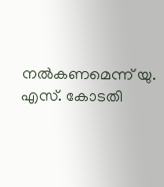നല്‍കണമെന്ന് യു. എസ്. കോടതി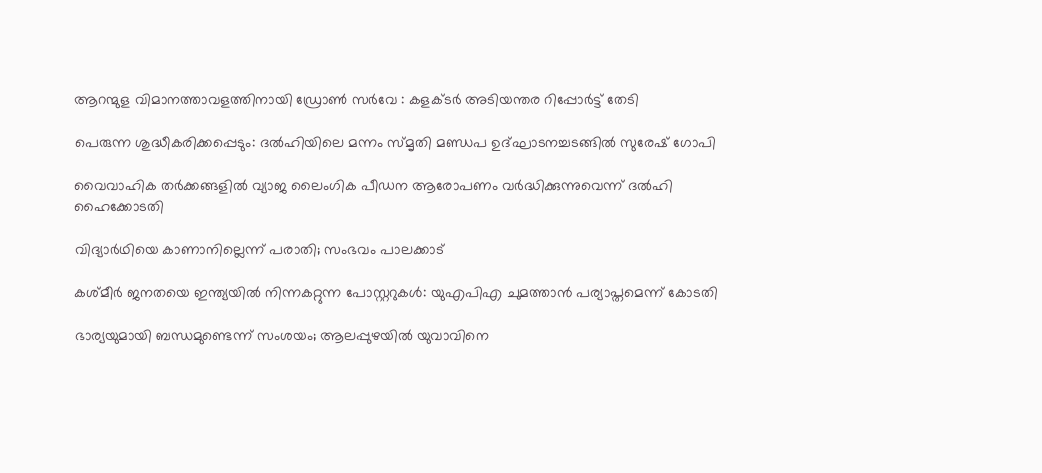ആറന്മുള വിമാനത്താവളത്തിനായി ഡ്രോണ്‍ സര്‍വേ : കളക്ടര്‍ അടിയന്തര റിപ്പോര്‍ട്ട് തേടി

പെരുന്ന ശുദ്ധീകരിക്കപ്പെടും: ദല്‍ഹിയിലെ മന്നം സ്മൃതി മണ്ഡപ ഉദ്ഘാടനച്ചടങ്ങില്‍ സുരേഷ് ഗോപി

വൈവാഹിക തര്‍ക്കങ്ങളില്‍ വ്യാജ ലൈംഗിക പീഡന ആരോപണം വര്‍ദ്ധിക്കുന്നുവെന്ന് ദല്‍ഹി ഹൈക്കോടതി

വിദ്യാര്‍ഥിയെ കാണാനില്ലെന്ന് പരാതി; സംഭവം പാലക്കാട്

കശ്മീര്‍ ജനതയെ ഇന്ത്യയില്‍ നിന്നകറ്റുന്ന പോസ്റ്ററുകള്‍: യുഎപിഎ ചുമത്താന്‍ പര്യാപ്തമെന്ന് കോടതി

ഭാര്യയുമായി ബന്ധമുണ്ടെന്ന് സംശയം; ആലപ്പുഴയില്‍ യുവാവിനെ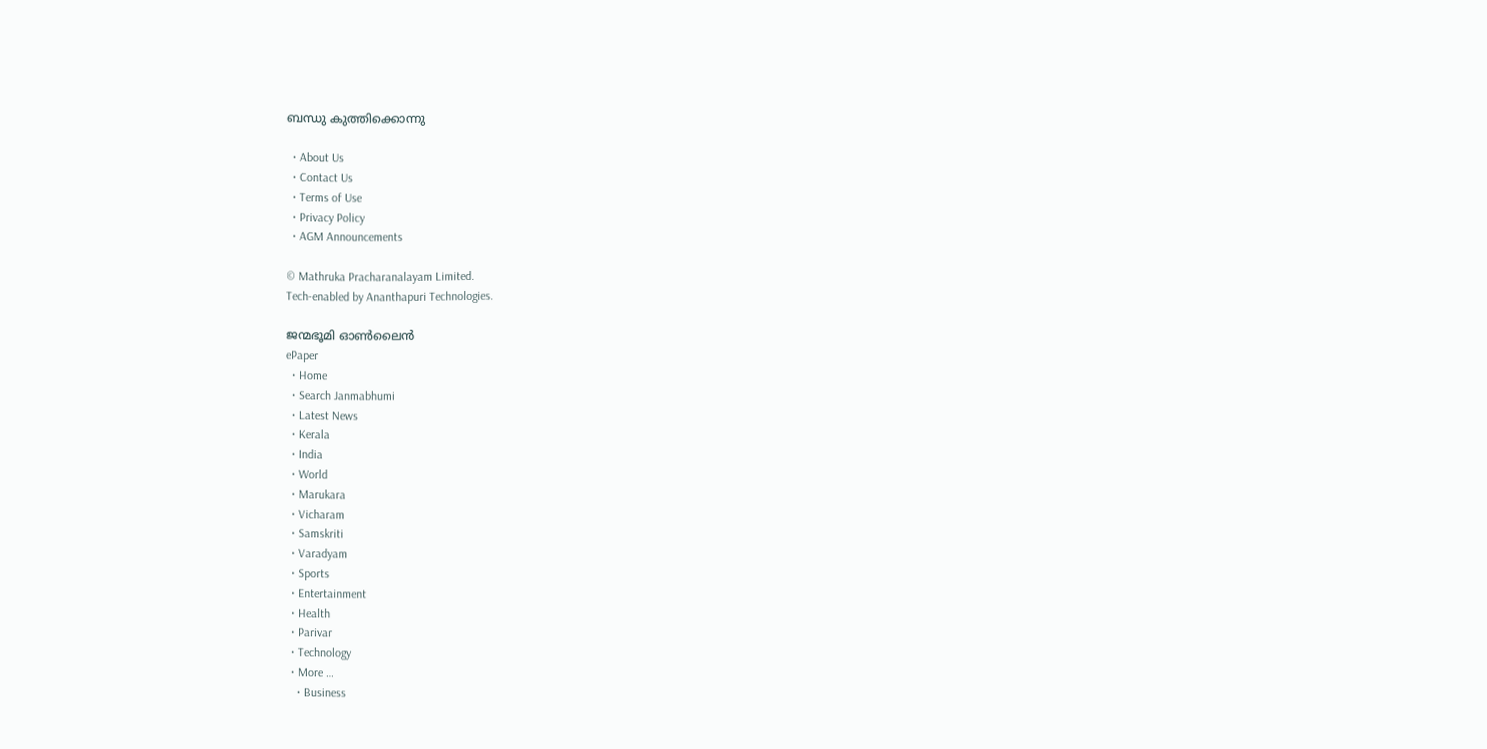ബന്ധു കുത്തിക്കൊന്നു

  • About Us
  • Contact Us
  • Terms of Use
  • Privacy Policy
  • AGM Announcements

© Mathruka Pracharanalayam Limited.
Tech-enabled by Ananthapuri Technologies.

ജന്മഭൂമി ഓണ്‍ലൈന്‍
ePaper
  • Home
  • Search Janmabhumi
  • Latest News
  • Kerala
  • India
  • World
  • Marukara
  • Vicharam
  • Samskriti
  • Varadyam
  • Sports
  • Entertainment
  • Health
  • Parivar
  • Technology
  • More …
    • Business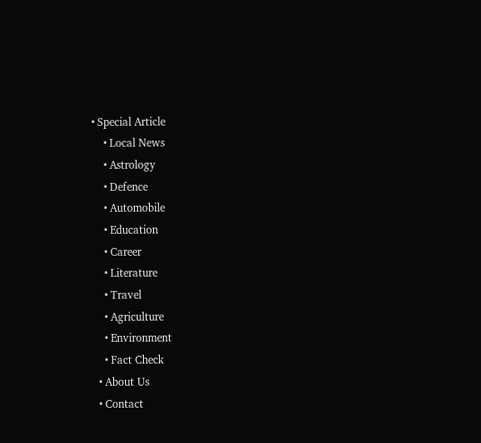• Special Article
    • Local News
    • Astrology
    • Defence
    • Automobile
    • Education
    • Career
    • Literature
    • Travel
    • Agriculture
    • Environment
    • Fact Check
  • About Us
  • Contact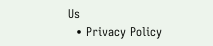Us
  • Privacy Policy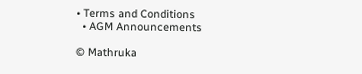• Terms and Conditions
  • AGM Announcements

© Mathruka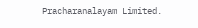Pracharanalayam Limited.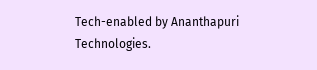Tech-enabled by Ananthapuri Technologies.